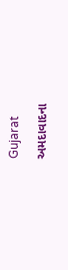Gujarat

અમદાવાદના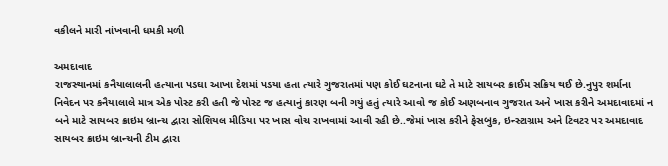વકીલને મારી નાંખવાની ધમકી મળી

અમદાવાદ
રાજસ્થાનમાં કનૈયાલાલની હત્યાના પડઘા આખા દેશમાં પડયા હતા ત્યારે ગુજરાતમાં પણ કોઈ ઘટનાના ઘટે તે માટે સાયબર ક્રાઈમ સક્રિય થઈ છે.નુપુર શર્માના નિવેદન પર કનૈયાલાલે માત્ર એક પોસ્ટ કરી હતી જે પોસ્ટ જ હત્યાનું કારણ બની ગયું હતું ત્યારે આવો જ કોઈ અણબનાવ ગુજરાત અને ખાસ કરીને અમદાવાદમાં ન બને માટે સાયબર ક્રાઇમ બ્રાન્ચ દ્વારા સોશિયલ મીડિયા પર ખાસ વોચ રાખવામાં આવી રહી છે..જેમાં ખાસ કરીને ફેસબુક, ઇન્સ્ટાગ્રામ અને ટિવટર પર અમદાવાદ સાયબર ક્રાઇમ બ્રાન્ચની ટીમ દ્વારા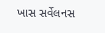ખાસ સર્વેલનસ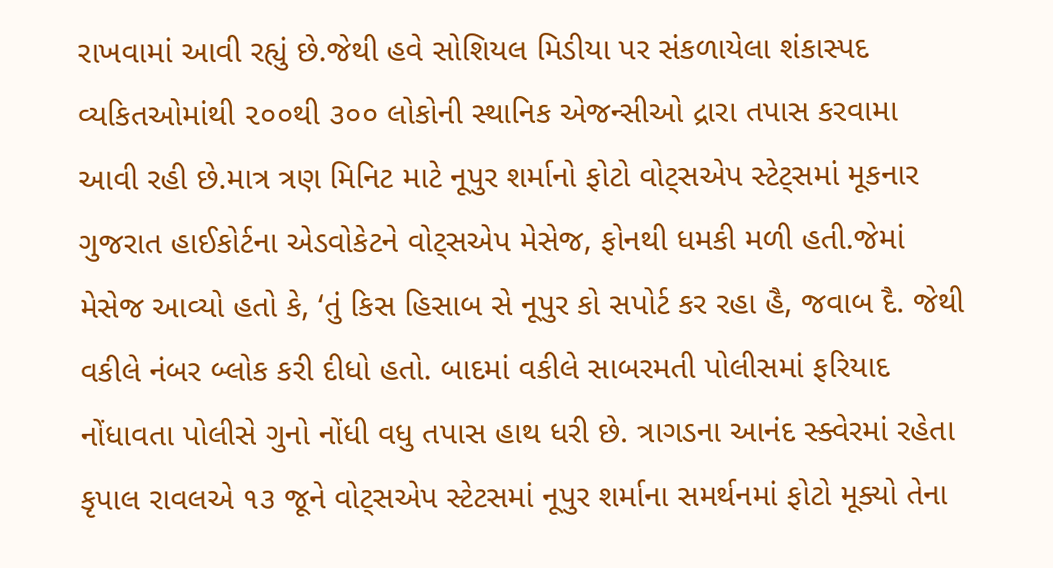રાખવામાં આવી રહ્યું છે.જેથી હવે સોશિયલ મિડીયા પર સંકળાયેલા શંકાસ્પદ વ્યકિતઓમાંથી ૨૦૦થી ૩૦૦ લોકોની સ્થાનિક એજન્સીઓ દ્રારા તપાસ કરવામા આવી રહી છે.માત્ર ત્રણ મિનિટ માટે નૂપુર શર્માનો ફોટો વોટ્‌સએપ સ્ટેટ્‌સમાં મૂકનાર ગુજરાત હાઈકોર્ટના એડવોકેટને વોટ્‌સએપ મેસેજ, ફોનથી ધમકી મળી હતી.જેમાં મેસેજ આવ્યો હતો કે, ‘તું કિસ હિસાબ સે નૂપુર કો સપોર્ટ કર રહા હૈ, જવાબ દૈ. જેથી વકીલે નંબર બ્લોક કરી દીધો હતો. બાદમાં વકીલે સાબરમતી પોલીસમાં ફરિયાદ નોંધાવતા પોલીસે ગુનો નોંધી વધુ તપાસ હાથ ધરી છે. ત્રાગડના આનંદ સ્ક્વેરમાં રહેતા કૃપાલ રાવલએ ૧૩ જૂને વોટ્‌સએપ સ્ટેટસમાં નૂપુર શર્માના સમર્થનમાં ફોટો મૂક્યો તેના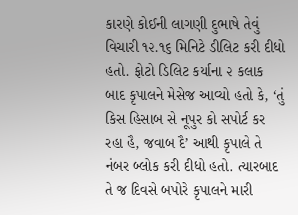કારણે કોઈની લાગણી દુભાષે તેવું વિચારી ૧૨.૧૬ મિનિટે ડીલિટ કરી દીધો હતો. ફોટો ડિલિટ કર્યાના ૨ કલાક બાદ કૃપાલને મેસેજ આવ્યો હતો કે, ‘તું કિસ હિસાબ સે નૂપુર કો સપોર્ટ કર રહા હૈ, જવાબ દૈ’ આથી કૃપાલે તે નંબર બ્લોક કરી દીધો હતો. ત્યારબાદ તે જ દિવસે બપોરે કૃપાલને મારી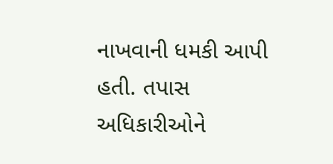નાખવાની ધમકી આપી હતી. તપાસ અધિકારીઓને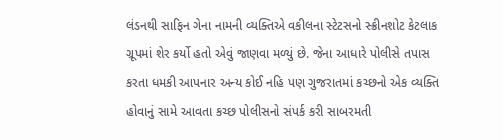લંડનથી સાફિન ગેના નામની વ્યક્તિએ વકીલના સ્ટેટસનો સ્ક્રીનશોટ કેટલાક ગ્રૂપમાં શેર કર્યો હતો એવું જાણવા મળ્યું છે. જેના આધારે પોલીસે તપાસ કરતા ધમકી આપનાર અન્ય કોઈ નહિ પણ ગુજરાતમાં કચ્છનો એક વ્યક્તિ હોવાનું સામે આવતા કચ્છ પોલીસનો સંપર્ક કરી સાબરમતી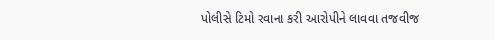પોલીસે ટિમો રવાના કરી આરોપીને લાવવા તજવીજ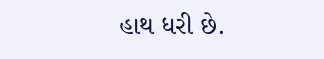હાથ ધરી છે.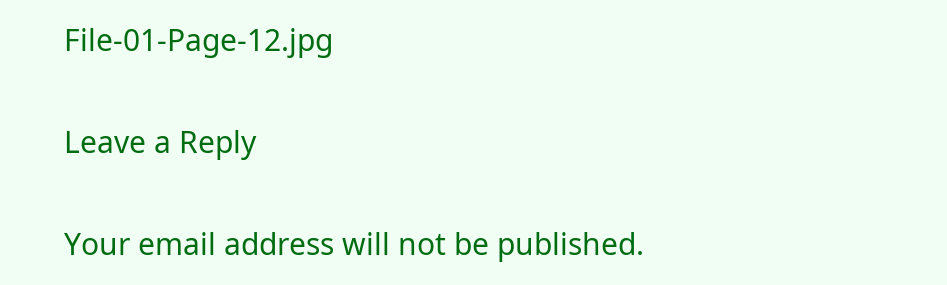File-01-Page-12.jpg

Leave a Reply

Your email address will not be published.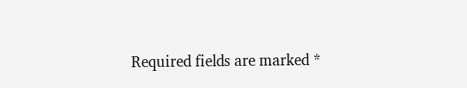Required fields are marked *